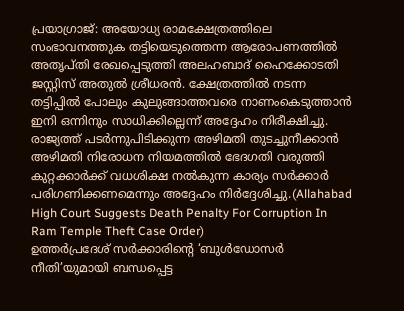പ്രയാഗ്രാജ്: അയോധ്യ രാമക്ഷേത്രത്തിലെ സംഭാവനത്തുക തട്ടിയെടുത്തെന്ന ആരോപണത്തിൽ അതൃപ്തി രേഖപ്പെടുത്തി അലഹബാദ് ഹൈക്കോടതി ജസ്റ്റിസ് അതുൽ ശ്രീധരൻ. ക്ഷേത്രത്തിൽ നടന്ന തട്ടിപ്പിൽ പോലും കുലുങ്ങാത്തവരെ നാണംകെടുത്താൻ ഇനി ഒന്നിനും സാധിക്കില്ലെന്ന് അദ്ദേഹം നിരീക്ഷിച്ചു. രാജ്യത്ത് പടർന്നുപിടിക്കുന്ന അഴിമതി തുടച്ചുനീക്കാൻ അഴിമതി നിരോധന നിയമത്തിൽ ഭേദഗതി വരുത്തി കുറ്റക്കാർക്ക് വധശിക്ഷ നൽകുന്ന കാര്യം സർക്കാർ പരിഗണിക്കണമെന്നും അദ്ദേഹം നിർദ്ദേശിച്ചു.(Allahabad High Court Suggests Death Penalty For Corruption In Ram Temple Theft Case Order)
ഉത്തർപ്രദേശ് സർക്കാരിന്റെ ‘ബുൾഡോസർ നീതി’യുമായി ബന്ധപ്പെട്ട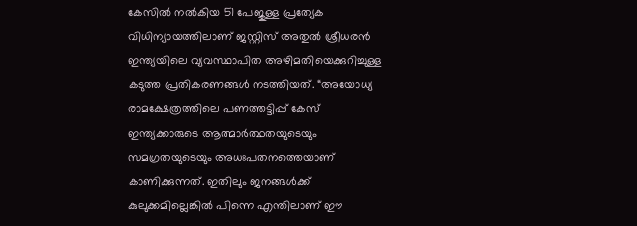കേസിൽ നൽകിയ 51 പേജുള്ള പ്രത്യേക വിധിന്യായത്തിലാണ് ജസ്റ്റിസ് അതുൽ ശ്രീധരൻ ഇന്ത്യയിലെ വ്യവസ്ഥാപിത അഴിമതിയെക്കുറിച്ചുള്ള കടുത്ത പ്രതികരണങ്ങൾ നടത്തിയത്. “അയോധ്യ രാമക്ഷേത്രത്തിലെ പണത്തട്ടിപ്പ് കേസ് ഇന്ത്യക്കാരുടെ ആത്മാർത്ഥതയുടെയും സമഗ്രതയുടെയും അധഃപതനത്തെയാണ് കാണിക്കുന്നത്. ഇതിലും ജനങ്ങൾക്ക് കുലുക്കമില്ലെങ്കിൽ പിന്നെ എന്തിലാണ് ഈ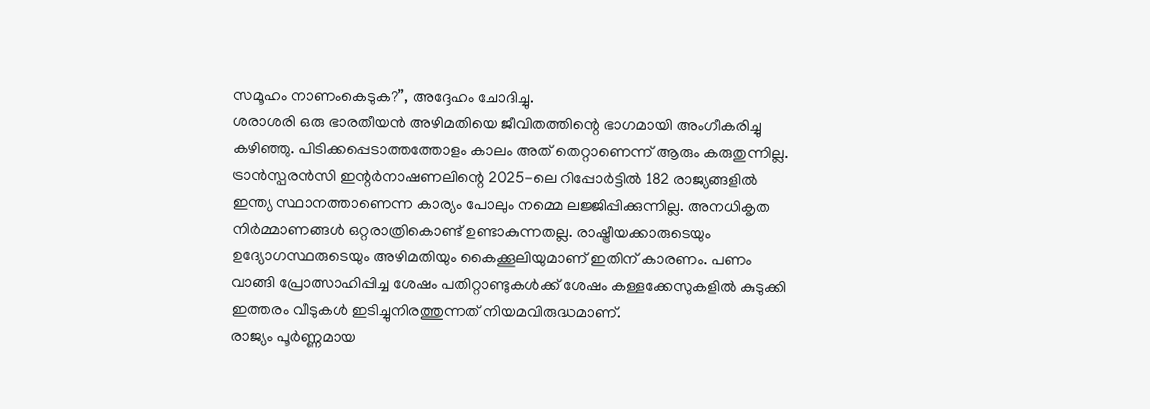സമൂഹം നാണംകെടുക?”, അദ്ദേഹം ചോദിച്ചു.
ശരാശരി ഒരു ഭാരതീയൻ അഴിമതിയെ ജീവിതത്തിന്റെ ഭാഗമായി അംഗീകരിച്ചു കഴിഞ്ഞു. പിടിക്കപ്പെടാത്തത്തോളം കാലം അത് തെറ്റാണെന്ന് ആരും കരുതുന്നില്ല. ട്രാൻസ്പരൻസി ഇന്റർനാഷണലിന്റെ 2025-ലെ റിപ്പോർട്ടിൽ 182 രാജ്യങ്ങളിൽ ഇന്ത്യ സ്ഥാനത്താണെന്ന കാര്യം പോലും നമ്മെ ലജ്ജിപ്പിക്കുന്നില്ല. അനധികൃത നിർമ്മാണങ്ങൾ ഒറ്റരാത്രികൊണ്ട് ഉണ്ടാകുന്നതല്ല. രാഷ്ട്രീയക്കാരുടെയും ഉദ്യോഗസ്ഥരുടെയും അഴിമതിയും കൈക്കൂലിയുമാണ് ഇതിന് കാരണം. പണം വാങ്ങി പ്രോത്സാഹിപ്പിച്ച ശേഷം പതിറ്റാണ്ടുകൾക്ക് ശേഷം കള്ളക്കേസുകളിൽ കുടുക്കി ഇത്തരം വീടുകൾ ഇടിച്ചുനിരത്തുന്നത് നിയമവിരുദ്ധമാണ്.
രാജ്യം പൂർണ്ണമായ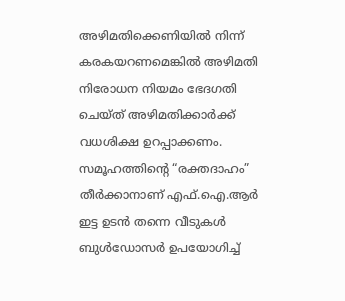അഴിമതിക്കെണിയിൽ നിന്ന് കരകയറണമെങ്കിൽ അഴിമതി നിരോധന നിയമം ഭേദഗതി ചെയ്ത് അഴിമതിക്കാർക്ക് വധശിക്ഷ ഉറപ്പാക്കണം. സമൂഹത്തിന്റെ “രക്തദാഹം” തീർക്കാനാണ് എഫ്.ഐ.ആർ ഇട്ട ഉടൻ തന്നെ വീടുകൾ ബുൾഡോസർ ഉപയോഗിച്ച്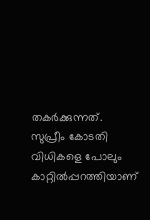തകർക്കുന്നത്. സുപ്രീം കോടതി വിധികളെ പോലും കാറ്റിൽപ്പറത്തിയാണ്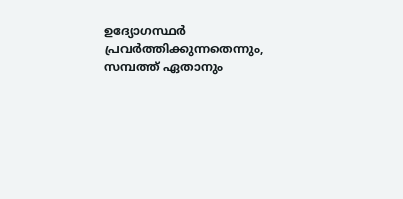ഉദ്യോഗസ്ഥർ പ്രവർത്തിക്കുന്നതെന്നും, സമ്പത്ത് ഏതാനും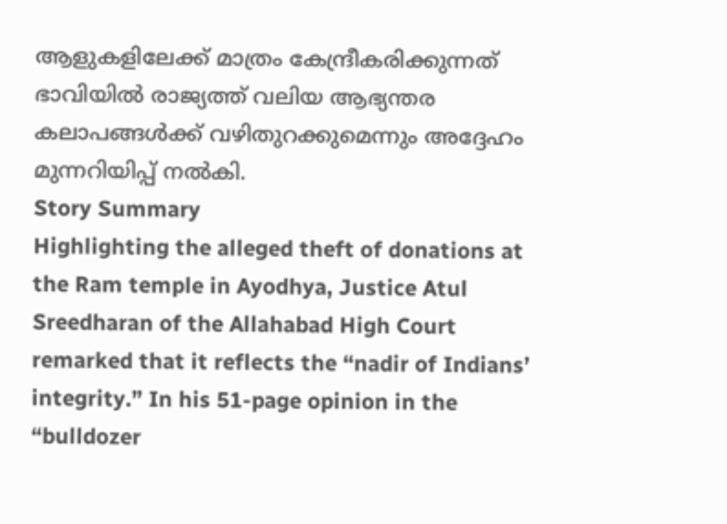ആളുകളിലേക്ക് മാത്രം കേന്ദ്രീകരിക്കുന്നത് ഭാവിയിൽ രാജ്യത്ത് വലിയ ആഭ്യന്തര കലാപങ്ങൾക്ക് വഴിതുറക്കുമെന്നും അദ്ദേഹം മുന്നറിയിപ്പ് നൽകി.
Story Summary
Highlighting the alleged theft of donations at the Ram temple in Ayodhya, Justice Atul Sreedharan of the Allahabad High Court remarked that it reflects the “nadir of Indians’ integrity.” In his 51-page opinion in the “bulldozer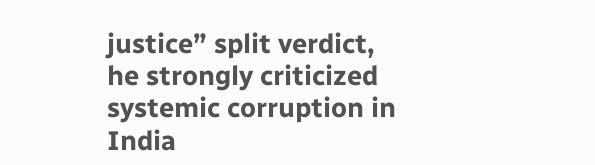justice” split verdict, he strongly criticized systemic corruption in India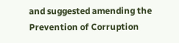and suggested amending the Prevention of Corruption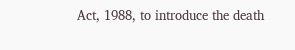Act, 1988, to introduce the death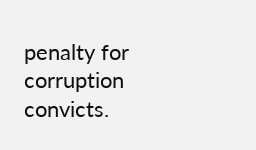penalty for corruption convicts.